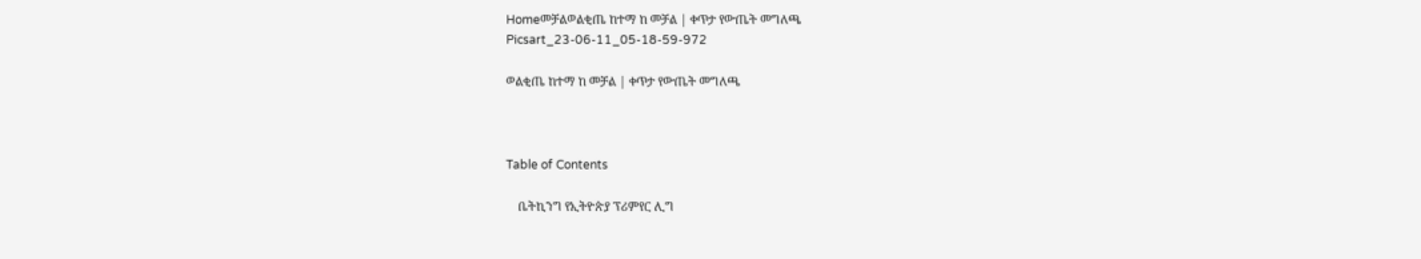Homeመቻልወልቂጤ ከተማ ከ መቻል | ቀጥታ የውጤት መግለጫ
Picsart_23-06-11_05-18-59-972

ወልቂጤ ከተማ ከ መቻል | ቀጥታ የውጤት መግለጫ



Table of Contents

    ቤትኪንግ የኢትዮጵያ ፕሪምየር ሊግ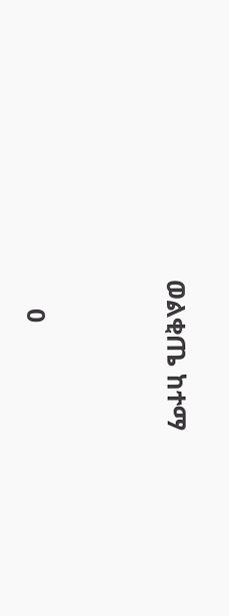ወልቂጤ ከተማ



    0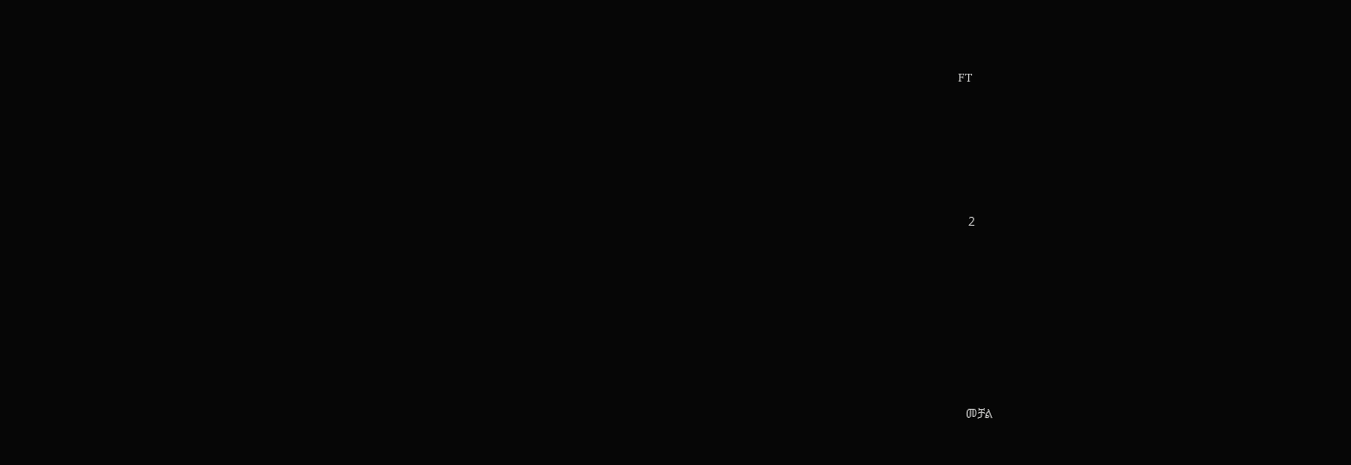FT





    2







    መቻል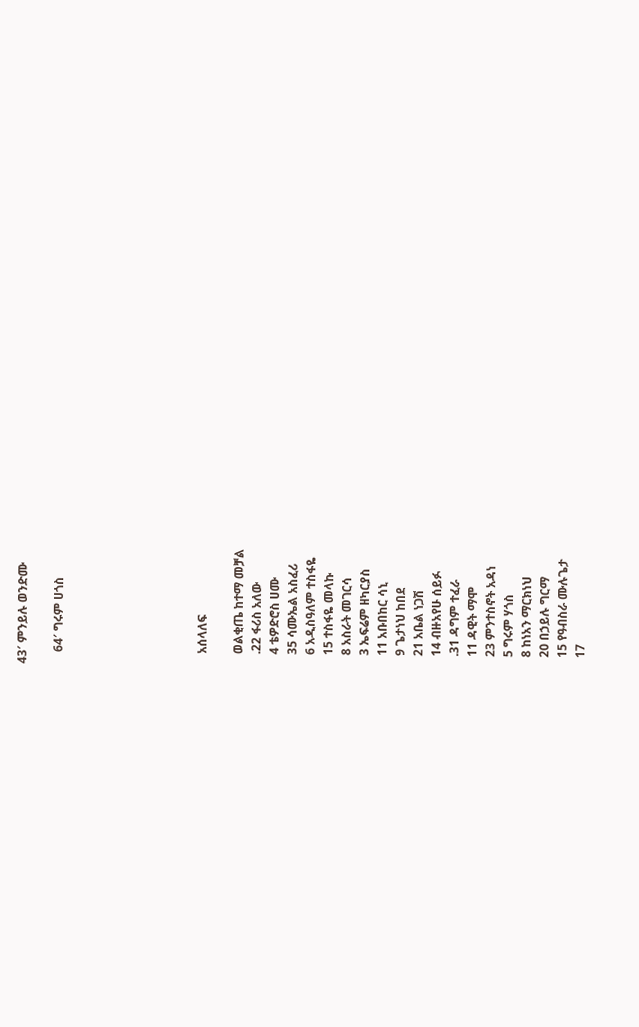43′ ምንይሉ ወንድሙ

    64′ ግሩም ሀጎስ







    አሰላለፍ

    ወልቂጤ ከተማ መቻል
    .22 ፋሪስ አለው
    4 ቴዎድሮስ ሀሙ
    35 ሳሙኤል አስፈሪ
    6 አዲስዓለም ተስፋዬ
    15 ተስፋዬ መላኩ
    8 አስራት መገርሳ
    3 ኤፍሬም ዘካርያስ
    11 አቡበከር ሳኒ
    9 ጌታነህ ከበደ
    21 አቤል ነጋሽ
    14 ብዙአየሁ ሰይፉ
    .31 ዳግም ተፈራ
    11 ዳዊት ማሞ
    23 ምንተስኖት አዳነ
    5 ግሩም ሃጎስ
    8 ከነአን ማርክነህ
    20 በኃይሉ ግርማ
    15 የዓብስራ ሙሉጌታ
    17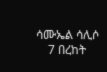ሳሙኤል ሳሊሶ
    7 በረከት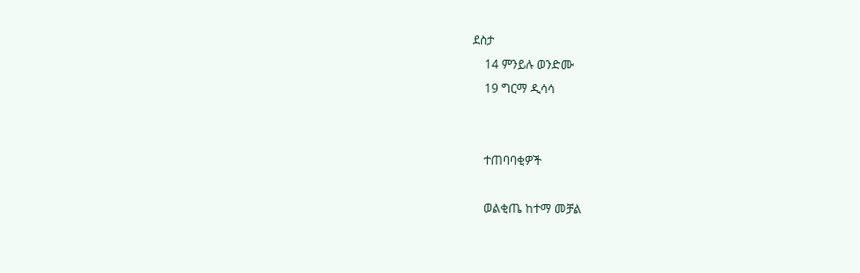ደስታ
    14 ምንይሉ ወንድሙ
    19 ግርማ ዲሳሳ


    ተጠባባቂዎች

    ወልቂጤ ከተማ መቻል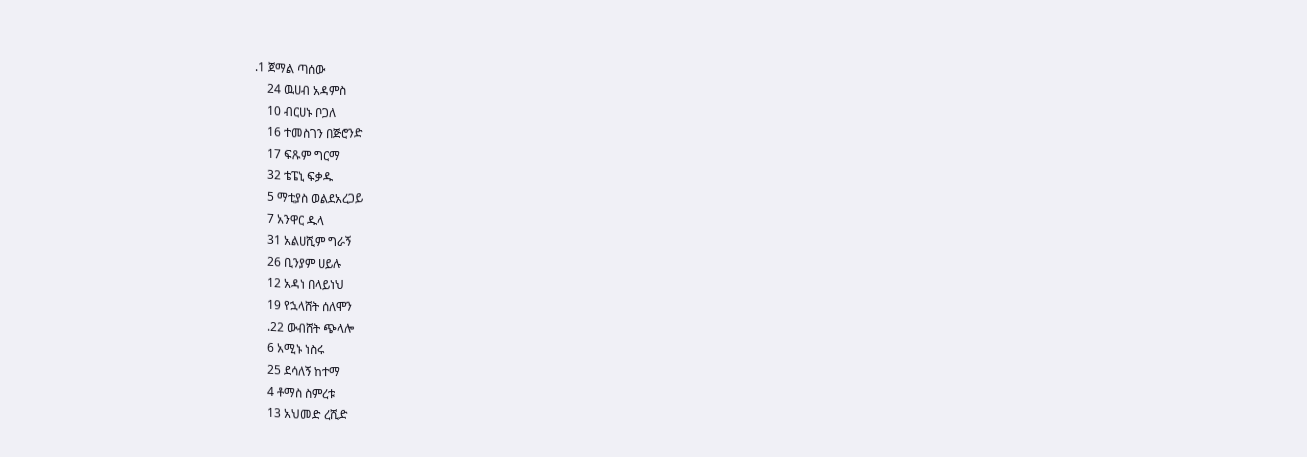.1 ጀማል ጣሰው
    24 ዉሀብ አዳምስ
    10 ብርሀኑ ቦጋለ
    16 ተመስገን በጅሮንድ
    17 ፍጹም ግርማ
    32 ቴፔኒ ፍቃዱ
    5 ማቲያስ ወልደአረጋይ
    7 አንዋር ዱላ
    31 አልሀሺም ግራኝ
    26 ቢንያም ሀይሉ
    12 አዳነ በላይነህ
    19 የኋላሸት ሰለሞን
    .22 ውብሸት ጭላሎ
    6 አሚኑ ነስሩ
    25 ደሳለኝ ከተማ
    4 ቶማስ ስምረቱ
    13 አህመድ ረሺድ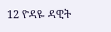12 ዮዳዬ ዳዊት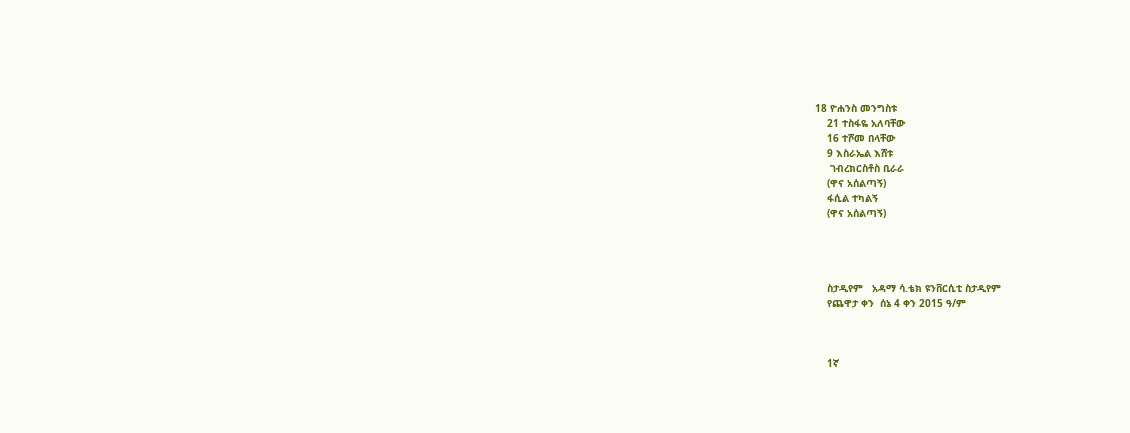18 ዮሐንስ መንግስቱ
    21 ተስፋዬ አለባቸው
    16 ተሾመ በላቸው
    9 እስራኤል እሸቱ
     ገብረክርስቶስ ቢራራ
    (ዋና አሰልጣኝ)
    ፋሲል ተካልኝ
    (ዋና አሰልጣኝ)




    ስታዲየም   አዳማ ሳ.ቴክ ዩንቨርሲቲ ስታዲየም
    የጨዋታ ቀን  ሰኔ 4 ቀን 2015 ዓ/ም



    1ኛ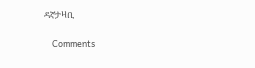ዳኛታዛቢ

    Comments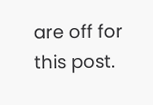are off for this post.